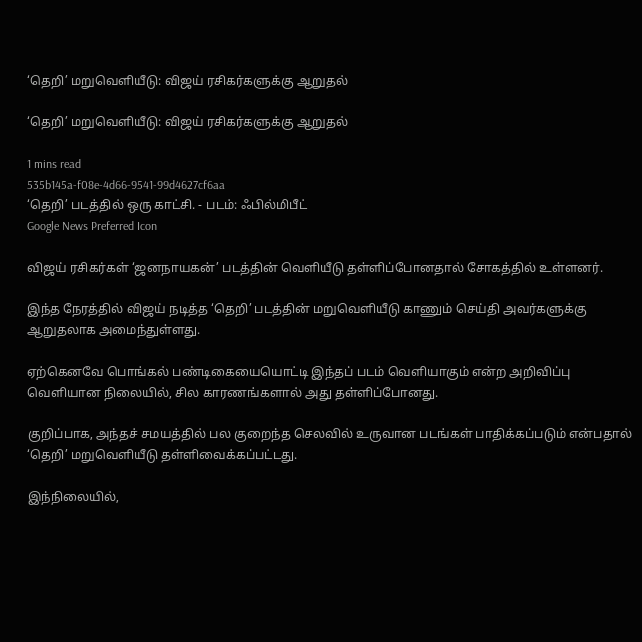‘தெறி’ மறுவெளியீடு: விஜய் ரசிகர்களுக்கு ஆறுதல்

‘தெறி’ மறுவெளியீடு: விஜய் ரசிகர்களுக்கு ஆறுதல்

1 mins read
535b145a-f08e-4d66-9541-99d4627cf6aa
‘தெறி’ படத்தில் ஒரு காட்சி. - படம்: ஃபில்மிபீட்
Google News Preferred Icon

விஜய் ரசிகர்கள் ‘ஜனநாயகன்’ படத்தின் வெளியீடு தள்ளிப்போனதால் சோகத்தில் உள்ளனர்.

இந்த நேரத்தில் விஜய் நடித்த ‘தெறி’ படத்தின் மறுவெளியீடு காணும் செய்தி அவர்களுக்கு ஆறுதலாக அமைந்துள்ளது.

ஏற்கெனவே பொங்கல் பண்டிகையையொட்டி இந்தப் படம் வெளியாகும் என்ற அறிவிப்பு வெளியான நிலையில், சில காரணங்களால் அது தள்ளிப்போனது.

குறிப்பாக, அந்தச் சமயத்தில் பல குறைந்த செலவில் உருவான படங்கள் பாதிக்கப்படும் என்பதால் ‘தெறி’ மறுவெளியீடு தள்ளிவைக்கப்பட்டது.

இந்நிலையில்,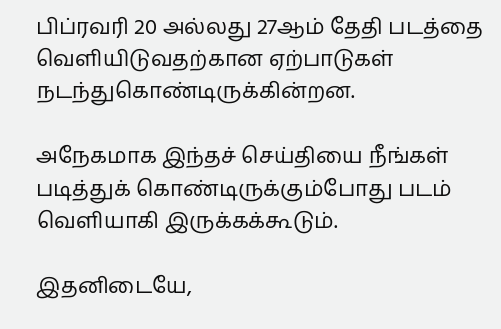பிப்ரவரி 20 அல்லது 27ஆம் தேதி படத்தை வெளியிடுவதற்கான ஏற்பாடுகள் நடந்துகொண்டிருக்கின்றன.

அநேகமாக இந்தச் செய்தியை நீங்கள் படித்துக் கொண்டிருக்கும்போது படம் வெளியாகி இருக்கக்கூடும்.

இதனிடையே,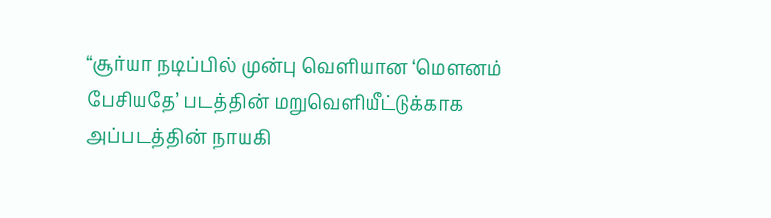“சூர்யா நடிப்பில் முன்பு வெளியான ‘மௌனம் பேசியதே’ படத்தின் மறுவெளியீட்டுக்காக அப்படத்தின் நாயகி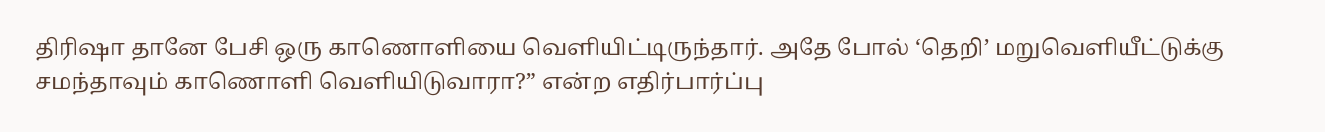திரிஷா தானே பேசி ஒரு காணொளியை வெளியிட்டிருந்தார். அதே போல் ‘தெறி’ மறுவெளியீட்டுக்கு சமந்தாவும் காணொளி வெளியிடுவாரா?” என்ற எதிர்பார்ப்பு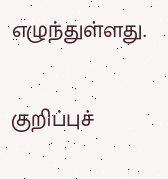எழுந்துள்ளது.

குறிப்புச்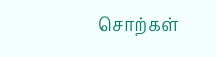சொற்கள்